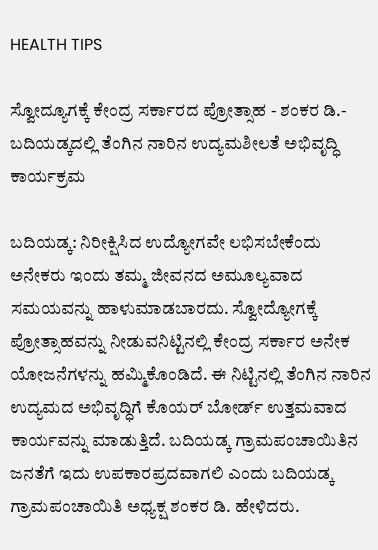HEALTH TIPS

ಸ್ವೋದ್ಯೂಗಕ್ಕೆ ಕೇಂದ್ರ ಸರ್ಕಾರದ ಪ್ರೋತ್ಸಾಹ - ಶಂಕರ ಡಿ.- ಬದಿಯಡ್ಕದಲ್ಲಿ ತೆಂಗಿನ ನಾರಿನ ಉದ್ಯಮಶೀಲತೆ ಅಭಿವೃದ್ಧಿ ಕಾರ್ಯಕ್ರಮ

ಬದಿಯಡ್ಕ: ನಿರೀಕ್ಷಿಸಿದ ಉದ್ಯೋಗವೇ ಲಭಿಸಬೇಕೆಂದು ಅನೇಕರು ಇಂದು ತಮ್ಮ ಜೀವನದ ಅಮೂಲ್ಯವಾದ ಸಮಯವನ್ನು ಹಾಳುಮಾಡಬಾರದು. ಸ್ವೋದ್ಯೋಗಕ್ಕೆ ಪ್ರೋತ್ಸಾಹವನ್ನು ನೀಡುವನಿಟ್ಟಿನಲ್ಲಿ ಕೇಂದ್ರ ಸರ್ಕಾರ ಅನೇಕ ಯೋಜನೆಗಳನ್ನು ಹಮ್ಮಿಕೊಂಡಿದೆ. ಈ ನಿಟ್ಟಿನಲ್ಲಿ ತೆಂಗಿನ ನಾರಿನ ಉದ್ಯಮದ ಅಭಿವೃದ್ಧಿಗೆ ಕೊಯರ್ ಬೋರ್ಡ್ ಉತ್ತಮವಾದ ಕಾರ್ಯವನ್ನು ಮಾಡುತ್ತಿದೆ. ಬದಿಯಡ್ಕ ಗ್ರಾಮಪಂಚಾಯಿತಿನ ಜನತೆಗೆ ಇದು ಉಪಕಾರಪ್ರದವಾಗಲಿ ಎಂದು ಬದಿಯಡ್ಕ ಗ್ರಾಮಪಂಚಾಯಿತಿ ಅಧ್ಯಕ್ಷ ಶಂಕರ ಡಿ. ಹೇಳಿದರು.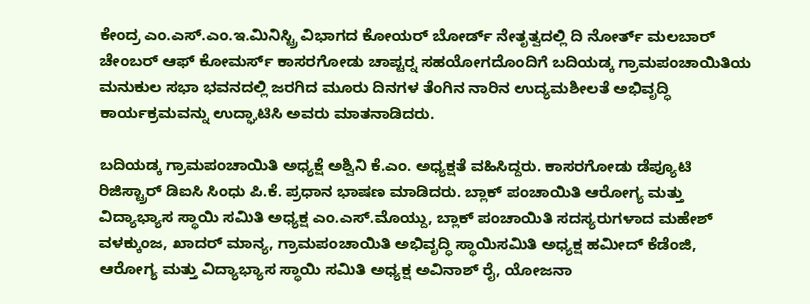ಕೇಂದ್ರ ಎಂ.ಎಸ್.ಎಂ.ಇ.ಮಿನಿಸ್ಟ್ರಿ ವಿಭಾಗದ ಕೋಯರ್ ಬೋರ್ಡ್ ನೇತೃತ್ವದಲ್ಲಿ ದಿ ನೋರ್ತ್ ಮಲಬಾರ್ ಚೇಂಬರ್ ಆಫ್ ಕೋಮರ್ಸ್ ಕಾಸರಗೋಡು ಚಾಪ್ಟರ್‍ನ ಸಹಯೋಗದೊಂದಿಗೆ ಬದಿಯಡ್ಕ ಗ್ರಾಮಪಂಚಾಯಿತಿಯ ಮನುಕುಲ ಸಭಾ ಭವನದಲ್ಲಿ ಜರಗಿದ ಮೂರು ದಿನಗಳ ತೆಂಗಿನ ನಾರಿನ ಉದ್ಯಮಶೀಲತೆ ಅಭಿವೃದ್ಧಿ ಕಾರ್ಯಕ್ರಮವನ್ನು ಉದ್ಘಾಟಿಸಿ ಅವರು ಮಾತನಾಡಿದರು.

ಬದಿಯಡ್ಕ ಗ್ರಾಮಪಂಚಾಯಿತಿ ಅಧ್ಯಕ್ಷೆ ಅಶ್ವಿನಿ ಕೆ.ಎಂ. ಅಧ್ಯಕ್ಷತೆ ವಹಿಸಿದ್ದರು. ಕಾಸರಗೋಡು ಡೆಪ್ಯೂಟಿ ರಿಜಿಸ್ಟ್ರಾರ್ ಡಿಐಸಿ ಸಿಂಧು ಪಿ.ಕೆ. ಪ್ರಧಾನ ಭಾಷಣ ಮಾಡಿದರು. ಬ್ಲಾಕ್ ಪಂಚಾಯಿತಿ ಆರೋಗ್ಯ ಮತ್ತು ವಿದ್ಯಾಭ್ಯಾಸ ಸ್ಥಾಯಿ ಸಮಿತಿ ಅಧ್ಯಕ್ಷ ಎಂ.ಎಸ್.ಮೊಯ್ದು, ಬ್ಲಾಕ್ ಪಂಚಾಯಿತಿ ಸದಸ್ಯರುಗಳಾದ ಮಹೇಶ್ ವಳಕ್ಕುಂಜ, ಖಾದರ್ ಮಾನ್ಯ, ಗ್ರಾಮಪಂಚಾಯಿತಿ ಅಭಿವೃದ್ಧಿ ಸ್ಥಾಯಿಸಮಿತಿ ಅಧ್ಯಕ್ಷ ಹಮೀದ್ ಕೆಡೆಂಜಿ, ಆರೋಗ್ಯ ಮತ್ತು ವಿದ್ಯಾಭ್ಯಾಸ ಸ್ಥಾಯಿ ಸಮಿತಿ ಅಧ್ಯಕ್ಷ ಅವಿನಾಶ್ ರೈ, ಯೋಜನಾ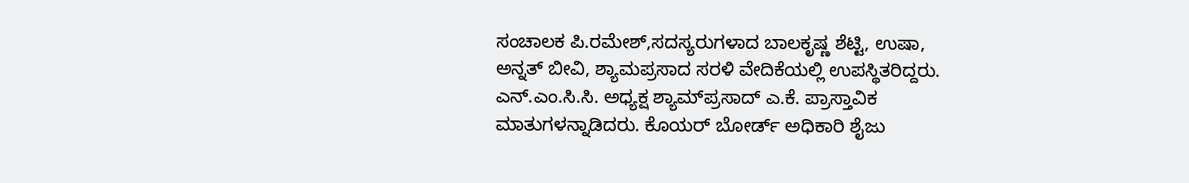ಸಂಚಾಲಕ ಪಿ.ರಮೇಶ್,ಸದಸ್ಯರುಗಳಾದ ಬಾಲಕೃಷ್ಣ ಶೆಟ್ಟಿ, ಉಷಾ, ಅನ್ನತ್ ಬೀವಿ, ಶ್ಯಾಮಪ್ರಸಾದ ಸರಳಿ ವೇದಿಕೆಯಲ್ಲಿ ಉಪಸ್ಥಿತರಿದ್ದರು. ಎನ್.ಎಂ.ಸಿ.ಸಿ. ಅಧ್ಯಕ್ಷ ಶ್ಯಾಮ್‍ಪ್ರಸಾದ್ ಎ.ಕೆ. ಪ್ರಾಸ್ತಾವಿಕ ಮಾತುಗಳನ್ನಾಡಿದರು. ಕೊಯರ್ ಬೋರ್ಡ್ ಅಧಿಕಾರಿ ಶೈಜು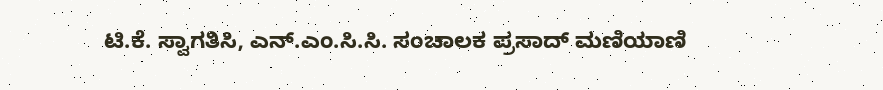ಟಿ.ಕೆ. ಸ್ವಾಗತಿಸಿ, ಎನ್.ಎಂ.ಸಿ.ಸಿ. ಸಂಚಾಲಕ ಪ್ರಸಾದ್ ಮಣಿಯಾಣಿ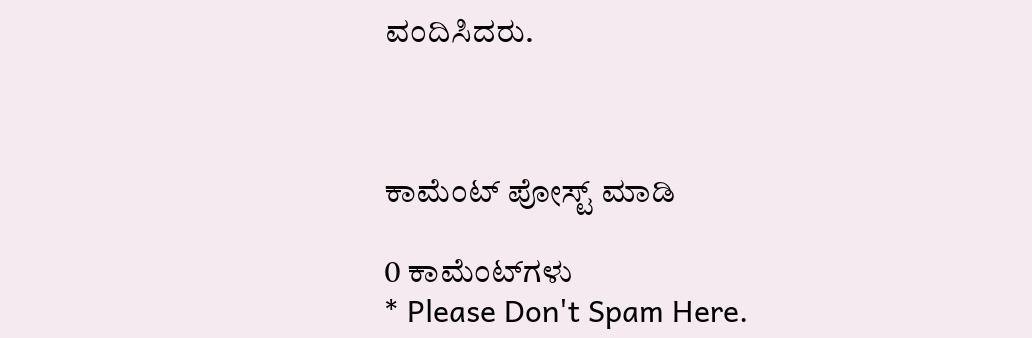ವಂದಿಸಿದರು.



ಕಾಮೆಂಟ್‌‌ ಪೋಸ್ಟ್‌ ಮಾಡಿ

0 ಕಾಮೆಂಟ್‌ಗಳು
* Please Don't Spam Here.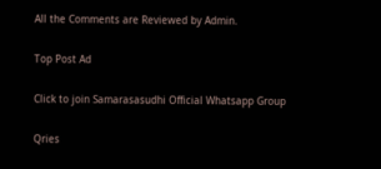All the Comments are Reviewed by Admin.

Top Post Ad

Click to join Samarasasudhi Official Whatsapp Group

Qries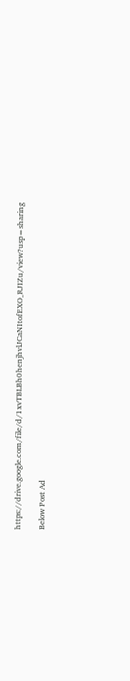https://drive.google.com/file/d/1xvTBLBh0henjhvlJCaNItofEXO_RJIZu/view?usp=sharing

Below Post Ad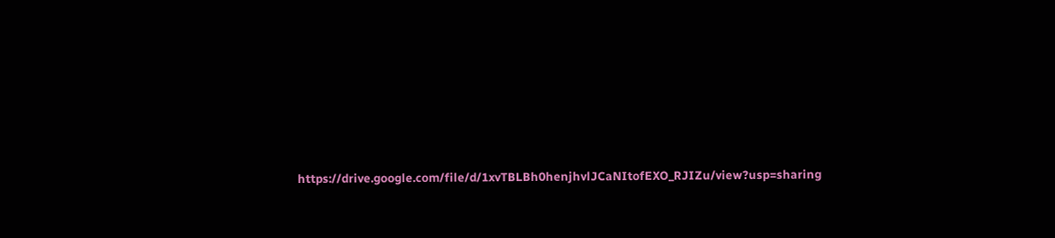https://drive.google.com/file/d/1xvTBLBh0henjhvlJCaNItofEXO_RJIZu/view?usp=sharing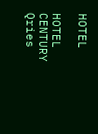HOTEL

HOTEL
CENTURY
Qries